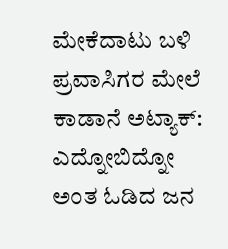ಮೇಕೆದಾಟು ಬಳಿ ಪ್ರವಾಸಿಗರ ಮೇಲೆ ಕಾಡಾನೆ ಅಟ್ಯಾಕ್: ಎದ್ನೋಬಿದ್ನೋ ಅಂತ ಓಡಿದ ಜನ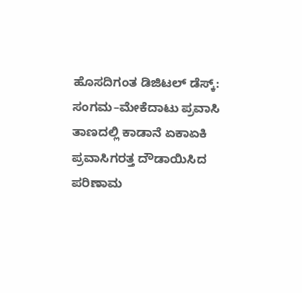ಹೊಸದಿಗಂತ ಡಿಜಿಟಲ್ ಡೆಸ್ಕ್: ಸಂಗಮ–ಮೇಕೆದಾಟು ಪ್ರವಾಸಿ ತಾಣದಲ್ಲಿ ಕಾಡಾನೆ ಏಕಾಏಕಿ ಪ್ರವಾಸಿಗರತ್ತ ದೌಡಾಯಿಸಿದ ಪರಿಣಾಮ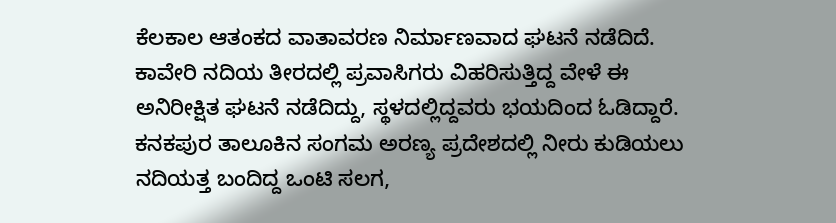ಕೆಲಕಾಲ ಆತಂಕದ ವಾತಾವರಣ ನಿರ್ಮಾಣವಾದ ಘಟನೆ ನಡೆದಿದೆ. ಕಾವೇರಿ ನದಿಯ ತೀರದಲ್ಲಿ ಪ್ರವಾಸಿಗರು ವಿಹರಿಸುತ್ತಿದ್ದ ವೇಳೆ ಈ ಅನಿರೀಕ್ಷಿತ ಘಟನೆ ನಡೆದಿದ್ದು, ಸ್ಥಳದಲ್ಲಿದ್ದವರು ಭಯದಿಂದ ಓಡಿದ್ದಾರೆ. ಕನಕಪುರ ತಾಲೂಕಿನ ಸಂಗಮ ಅರಣ್ಯ ಪ್ರದೇಶದಲ್ಲಿ ನೀರು ಕುಡಿಯಲು ನದಿಯತ್ತ ಬಂದಿದ್ದ ಒಂಟಿ ಸಲಗ,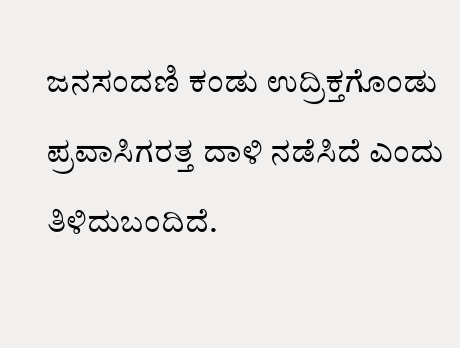ಜನಸಂದಣಿ ಕಂಡು ಉದ್ರಿಕ್ತಗೊಂಡು ಪ್ರವಾಸಿಗರತ್ತ ದಾಳಿ ನಡೆಸಿದೆ ಎಂದು ತಿಳಿದುಬಂದಿದೆ.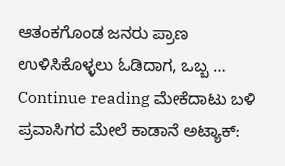ಆತಂಕಗೊಂಡ ಜನರು ಪ್ರಾಣ ಉಳಿಸಿಕೊಳ್ಳಲು ಓಡಿದಾಗ, ಒಬ್ಬ … Continue reading ಮೇಕೆದಾಟು ಬಳಿ ಪ್ರವಾಸಿಗರ ಮೇಲೆ ಕಾಡಾನೆ ಅಟ್ಯಾಕ್: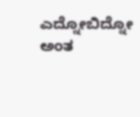ಎದ್ನೋಬಿದ್ನೋ ಅಂತ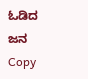ಓಡಿದ ಜನ
Copy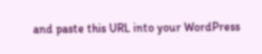and paste this URL into your WordPress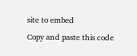site to embed
Copy and paste this code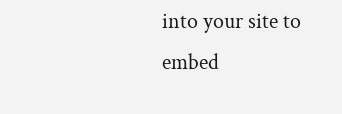into your site to embed